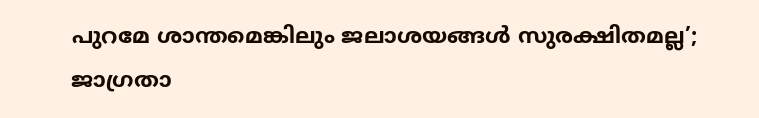പുറമേ ശാന്തമെങ്കിലും ജലാശയങ്ങൾ സുരക്ഷിതമല്ല’; ജാഗ്രതാ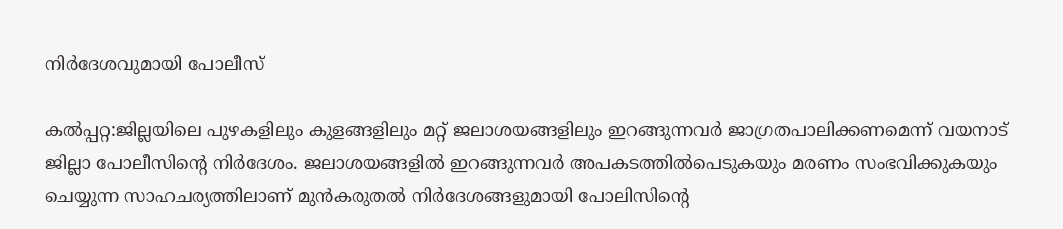നിർദേശവുമായി പോലീസ്

കൽപ്പറ്റ:ജില്ലയിലെ പുഴകളിലും കുളങ്ങളിലും മറ്റ് ജലാശയങ്ങളിലും ഇറങ്ങുന്നവർ ജാഗ്രതപാലിക്കണമെന്ന് വയനാട് ജില്ലാ പോലീസിന്റെ നിർദേശം. ജലാശയങ്ങളിൽ ഇറങ്ങുന്നവർ അപകടത്തിൽപെടുകയും മരണം സംഭവിക്കുകയും ചെയ്യുന്ന സാഹചര്യത്തിലാണ് മുന്‍കരുതല്‍ നിര്‍ദേശങ്ങളുമായി പോലിസിന്റെ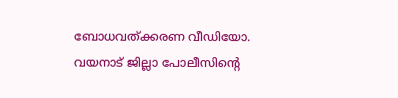ബോധവത്ക്കരണ വീഡിയോ. വയനാട് ജില്ലാ പോലീസിന്റെ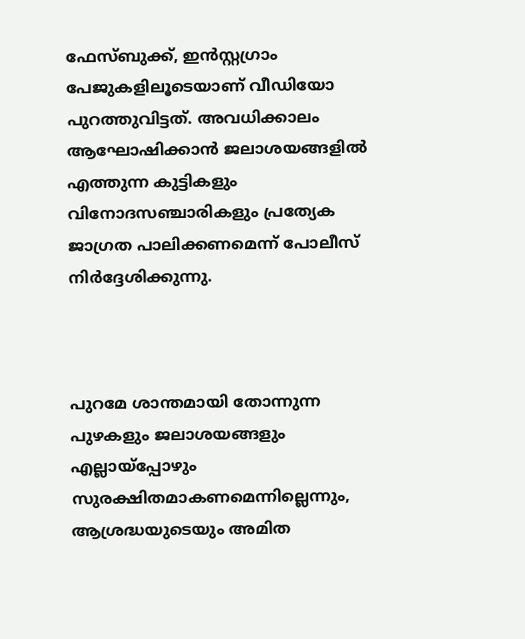ഫേസ്ബുക്ക്, ഇന്‍സ്റ്റഗ്രാം പേജുകളിലൂടെയാണ് വീഡിയോ പുറത്തുവിട്ടത്. അവധിക്കാലം ആഘോഷിക്കാന്‍ ജലാശയങ്ങളില്‍ എത്തുന്ന കുട്ടികളും വിനോദസഞ്ചാരികളും പ്രത്യേക ജാഗ്രത പാലിക്കണമെന്ന് പോലീസ് നിര്‍ദ്ദേശിക്കുന്നു.



പുറമേ ശാന്തമായി തോന്നുന്ന പുഴകളും ജലാശയങ്ങളും എല്ലായ്‌പ്പോഴും സുരക്ഷിതമാകണമെന്നില്ലെന്നും, ആശ്രദ്ധയുടെയും അമിത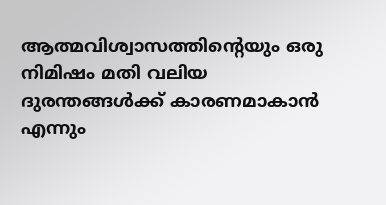ആത്മവിശ്വാസത്തിന്റെയും ഒരു നിമിഷം മതി വലിയ ദുരന്തങ്ങള്‍ക്ക് കാരണമാകാന്‍ എന്നും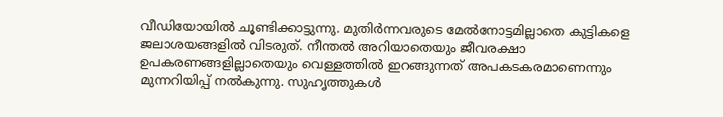വീഡിയോയില്‍ ചൂണ്ടിക്കാട്ടുന്നു. മുതിര്‍ന്നവരുടെ മേല്‍നോട്ടമില്ലാതെ കുട്ടികളെ ജലാശയങ്ങളില്‍ വിടരുത്. നീന്തല്‍ അറിയാതെയും ജീവരക്ഷാ ഉപകരണങ്ങളില്ലാതെയും വെള്ളത്തില്‍ ഇറങ്ങുന്നത് അപകടകരമാണെന്നും മുന്നറിയിപ്പ് നല്‍കുന്നു. സുഹൃത്തുകള്‍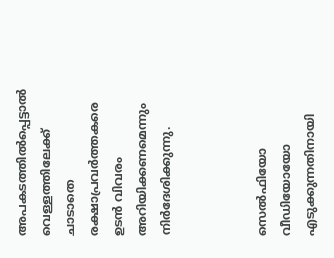അപകടത്തില്‍പ്പെട്ടാല്‍ വെള്ളത്തിലേക്ക് ചാടാതെ രക്ഷാപ്രവര്‍ത്തകരെ ഉടന്‍ വിവരം അറിയിക്കണമെന്നും നിര്‍ദേശിക്കുന്നു.



സെല്‍ഫിയോ വീഡിയോയോ എടുക്കുന്നതിനായി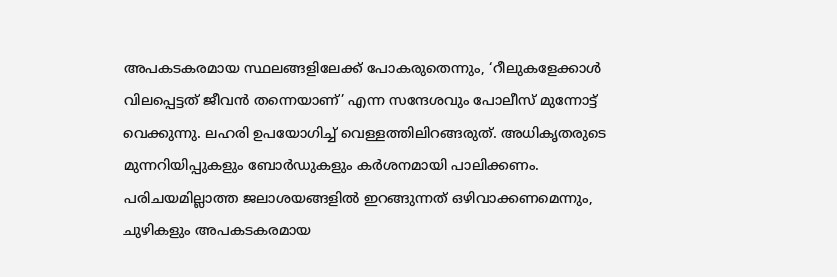അപകടകരമായ സ്ഥലങ്ങളിലേക്ക് പോകരുതെന്നും, ‘റീലുകളേക്കാള്‍ വിലപ്പെട്ടത് ജീവന്‍ തന്നെയാണ്’ എന്ന സന്ദേശവും പോലീസ് മുന്നോട്ട് വെക്കുന്നു. ലഹരി ഉപയോഗിച്ച് വെള്ളത്തിലിറങ്ങരുത്. അധികൃതരുടെ മുന്നറിയിപ്പുകളും ബോര്‍ഡുകളും കര്‍ശനമായി പാലിക്കണം. പരിചയമില്ലാത്ത ജലാശയങ്ങളില്‍ ഇറങ്ങുന്നത് ഒഴിവാക്കണമെന്നും, ചുഴികളും അപകടകരമായ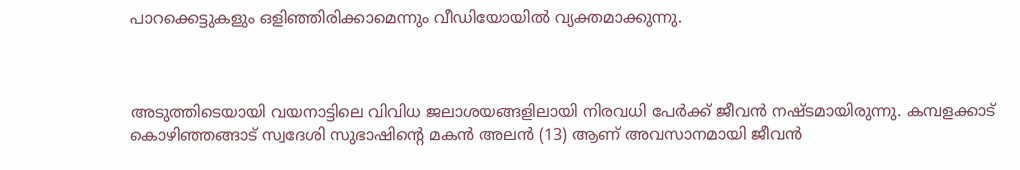പാറക്കെട്ടുകളും ഒളിഞ്ഞിരിക്കാമെന്നും വീഡിയോയില്‍ വ്യക്തമാക്കുന്നു.



അടുത്തിടെയായി വയനാട്ടിലെ വിവിധ ജലാശയങ്ങളിലായി നിരവധി പേർക്ക് ജീവൻ നഷ്ടമായിരുന്നു. കമ്പളക്കാട് കൊഴിഞ്ഞങ്ങാട് സ്വദേശി സുഭാഷിന്റെ മകന്‍ അലന്‍ (13) ആണ് അവസാനമായി ജീവൻ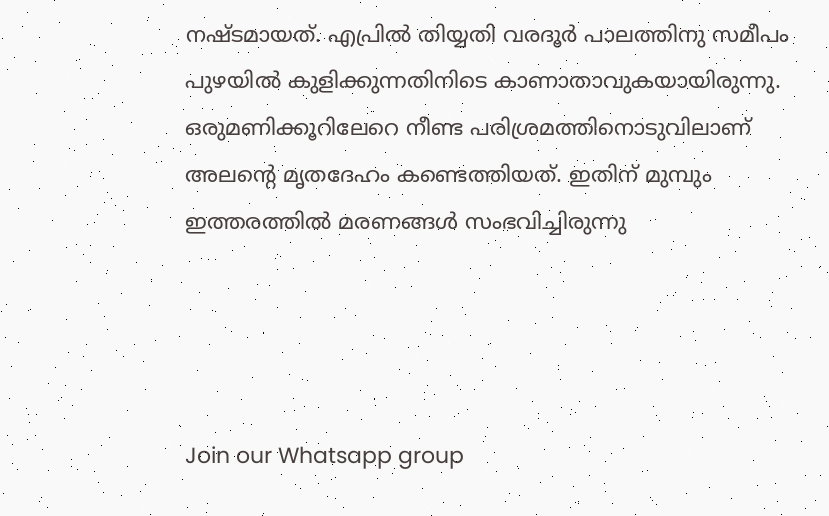നഷ്ടമായത്. എപ്രിൽ തിയ്യതി വരദൂർ പാലത്തിനു സമീപം പുഴയില്‍ കുളിക്കുന്നതിനിടെ കാണാതാവുകയായിരുന്നു. ഒരുമണിക്കൂറിലേറെ നീണ്ട പരിശ്രമത്തിനൊടുവിലാണ് അലന്റെ മൃതദേഹം കണ്ടെത്തിയത്. ഇതിന് മുമ്പും ഇത്തരത്തിൽ മരണങ്ങൾ സംഭവിച്ചിരുന്നു




Join our Whatsapp group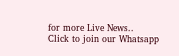for more Live News..
Click to join our Whatsapp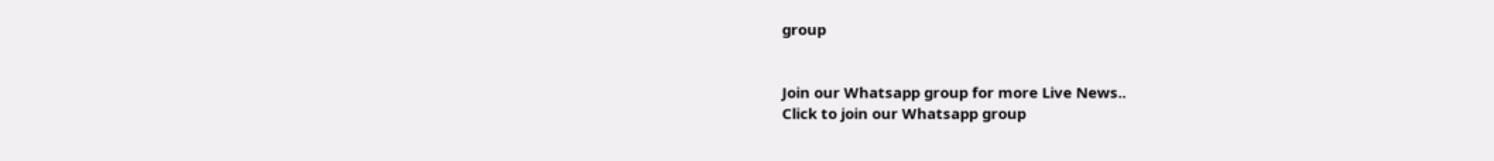group


Join our Whatsapp group for more Live News..
Click to join our Whatsapp group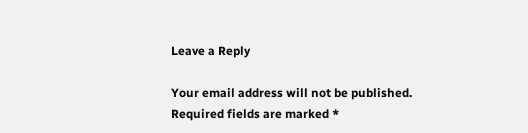Leave a Reply

Your email address will not be published. Required fields are marked *